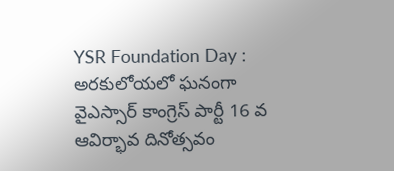YSR Foundation Day : అరకులోయలో ఘనంగా వైఎస్సార్ కాంగ్రెస్ పార్టీ 16 వ ఆవిర్భావ దినోత్సవం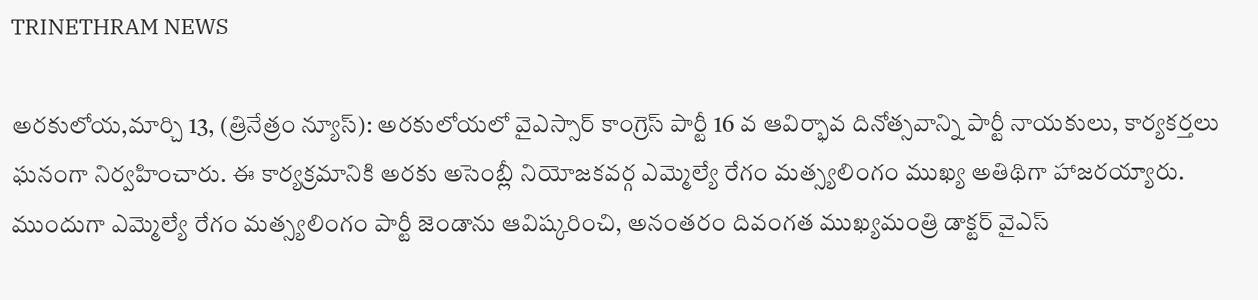TRINETHRAM NEWS

అరకులోయ,మార్చి 13, (త్రినేత్రం న్యూస్): అరకులోయలో వైఎస్సార్ కాంగ్రెస్ పార్టీ 16 వ ఆవిర్భావ దినోత్సవాన్ని పార్టీ నాయకులు, కార్యకర్తలు ఘనంగా నిర్వహించారు. ఈ కార్యక్రమానికి అరకు అసెంబ్లీ నియోజకవర్గ ఎమ్మెల్యే రేగం మత్స్యలింగం ముఖ్య అతిథిగా హాజరయ్యారు.
ముందుగా ఎమ్మెల్యే రేగం మత్స్యలింగం పార్టీ జెండాను ఆవిష్కరించి, అనంతరం దివంగత ముఖ్యమంత్రి డాక్టర్ వైఎస్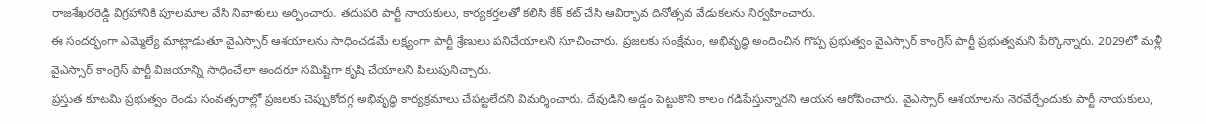రాజశేఖరరెడ్డి విగ్రహానికి పూలమాల వేసి నివాళులు అర్పించారు. తదుపరి పార్టీ నాయకులు, కార్యకర్తలతో కలిసి కేక్ కట్ చేసి ఆవిర్భావ దినోత్సవ వేడుకలను నిర్వహించారు.
ఈ సందర్భంగా ఎమ్మెల్యే మాట్లాడుతూ వైఎస్సార్ ఆశయాలను సాధించడమే లక్ష్యంగా పార్టీ శ్రేణులు పనిచేయాలని సూచించారు. ప్రజలకు సంక్షేమం, అభివృద్ధి అందించిన గొప్ప ప్రభుత్వం వైఎస్సార్ కాంగ్రెస్ పార్టీ ప్రభుత్వమని పేర్కొన్నారు. 2029లో మళ్లీ వైఎస్సార్ కాంగ్రెస్ పార్టీ విజయాన్ని సాధించేలా అందరూ సమిష్టిగా కృషి చేయాలని పిలుపునిచ్చారు.
ప్రస్తుత కూటమి ప్రభుత్వం రెండు సంవత్సరాల్లో ప్రజలకు చెప్పుకోదగ్గ అభివృద్ధి కార్యక్రమాలు చేపట్టలేదని విమర్శించారు. దేవుడిని అడ్డం పెట్టుకొని కాలం గడిపేస్తున్నారని ఆయన ఆరోపించారు. వైఎస్సార్ ఆశయాలను నెరవేర్చేందుకు పార్టీ నాయకులు,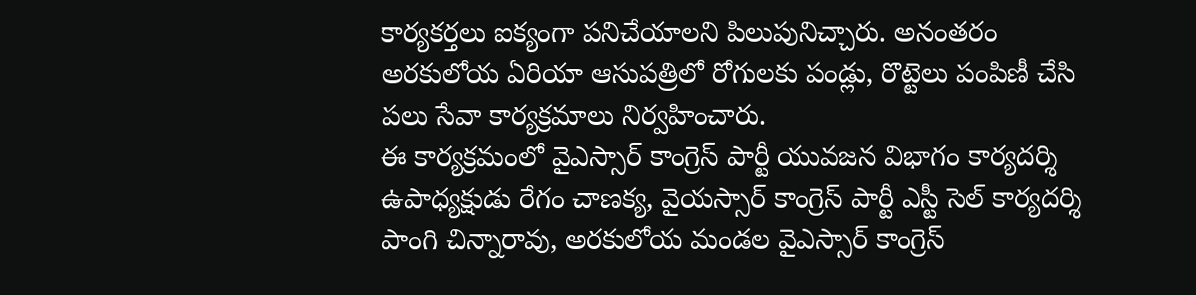కార్యకర్తలు ఐక్యంగా పనిచేయాలని పిలుపునిచ్చారు. అనంతరం అరకులోయ ఏరియా ఆసుపత్రిలో రోగులకు పండ్లు, రొట్టెలు పంపిణీ చేసి పలు సేవా కార్యక్రమాలు నిర్వహించారు.
ఈ కార్యక్రమంలో వైఎస్సార్ కాంగ్రెస్ పార్టీ యువజన విభాగం కార్యదర్శి ఉపాధ్యక్షుడు రేగం చాణక్య, వైయస్సార్ కాంగ్రెస్ పార్టీ ఎస్టీ సెల్ కార్యదర్శి పాంగి చిన్నారావు, అరకులోయ మండల వైఎస్సార్ కాంగ్రెస్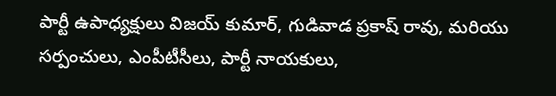పార్టీ ఉపాధ్యక్షులు విజయ్ కుమార్, గుడివాడ ప్రకాష్ రావు, మరియు సర్పంచులు, ఎంపీటీసీలు, పార్టీ నాయకులు,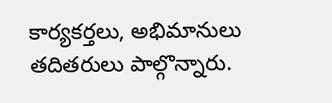కార్యకర్తలు, అభిమానులు తదితరులు పాల్గొన్నారు.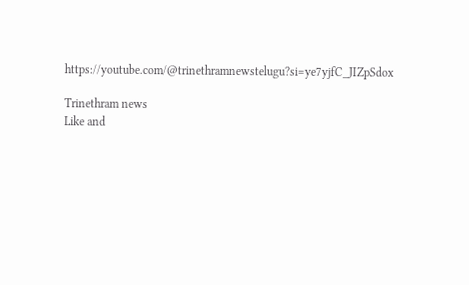https://youtube.com/@trinethramnewstelugu?si=ye7yjfC_JIZpSdox

Trinethram news
Like and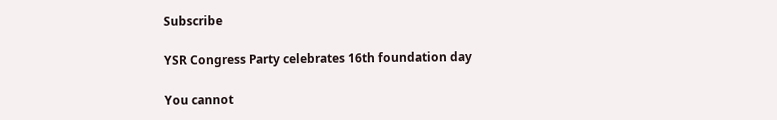Subscribe

YSR Congress Party celebrates 16th foundation day

You cannot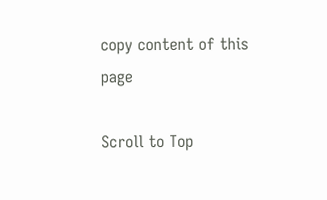copy content of this page

Scroll to Top